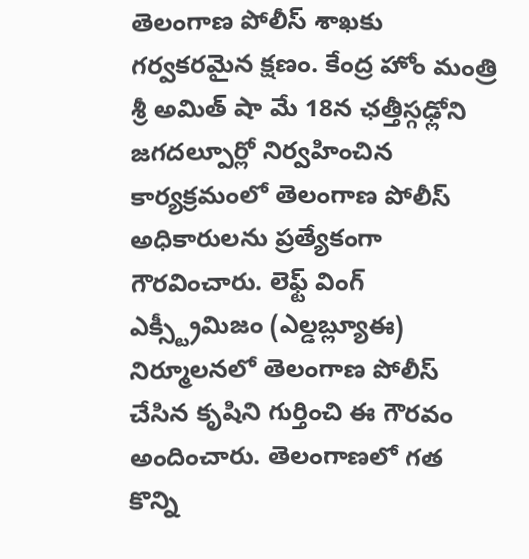తెలంగాణ పోలీస్ శాఖకు గర్వకరమైన క్షణం. కేంద్ర హోం మంత్రి శ్రీ అమిత్ షా మే 18న ఛత్తీస్గఢ్లోని జగదల్పూర్లో నిర్వహించిన కార్యక్రమంలో తెలంగాణ పోలీస్ అధికారులను ప్రత్యేకంగా గౌరవించారు. లెఫ్ట్ వింగ్ ఎక్స్ట్రీమిజం (ఎల్డబ్ల్యూఈ) నిర్మూలనలో తెలంగాణ పోలీస్ చేసిన కృషిని గుర్తించి ఈ గౌరవం అందించారు. తెలంగాణలో గత కొన్ని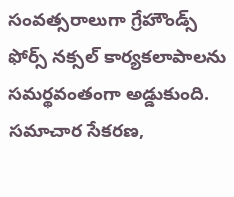సంవత్సరాలుగా గ్రేహౌండ్స్ ఫోర్స్ నక్సల్ కార్యకలాపాలను సమర్థవంతంగా అడ్డుకుంది. సమాచార సేకరణ,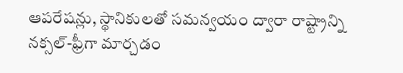ఆపరేషన్లు, స్థానికులతో సమన్వయం ద్వారా రాష్ట్రాన్ని నక్సల్-ఫ్రీగా మార్చడం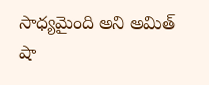సాధ్యమైంది అని అమిత్ షా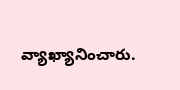వ్యాఖ్యానించారు.